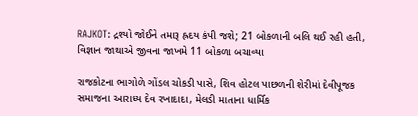RAJKOT: દ્રશ્યો જોઈને તમારૂ હ્રદય કંપી જશે; 21 બોકળાની બલિ થઈ રહી હતી, વિજ્ઞાન જાથાએ જીવના જાખમે 11 બોકળા બચાવ્યા

રાજકોટના ભાગોળે ગોંડલ ચોકડી પાસે, શિવ હોટલ પાછળની શેરીમાં દેવીપૂજક સમાજના આરાધ્ય દેવ રખાદાદા, મેલડી માતાના ધાર્મિક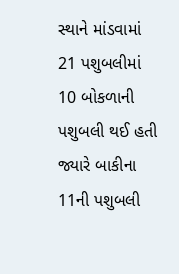સ્થાને માંડવામાં 21 પશુબલીમાં 10 બોકળાની પશુબલી થઈ હતી જ્યારે બાકીના 11ની પશુબલી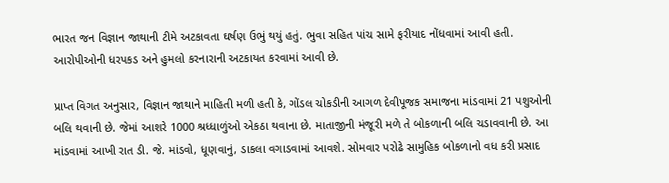ભારત જન વિજ્ઞાન જાથાની ટીમે અટકાવતા ઘર્ષણ ઉભું થયું હતું. ભુવા સહિત પાંચ સામે ફરીયાદ નોંધવામાં આવી હતી. આરોપીઓની ધરપકડ અને હુમલો કરનારાની અટકાયત કરવામાં આવી છે.

પ્રાપ્ત વિગત અનુસાર, વિજ્ઞાન જાથાને માહિતી મળી હતી કે, ગોંડલ ચોકડીની આગળ દેવીપૂજક સમાજના માંડવામાં 21 પશુઓની બલિ થવાની છે. જેમાં આશરે 1000 શ્રધ્ધાળુંઓ એકઠા થવાના છે. માતાજીની મંજૂરી મળે તે બોકળાની બલિ ચડાવવાની છે. આ માંડવામાં આખી રાત ડી. જે. માંડવો, ધૂણવાનું, ડાકલા વગાડવામાં આવશે. સોમવાર પરોઢે સામુહિક બોકળાનો વધ કરી પ્રસાદ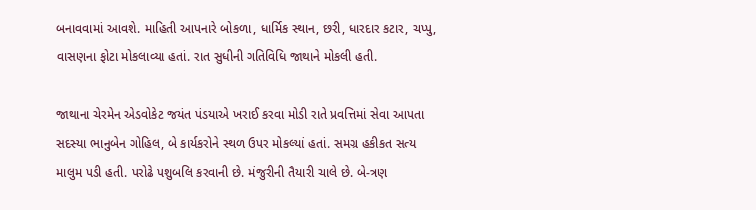બનાવવામાં આવશે. માહિતી આપનારે બોકળા, ધાર્મિક સ્થાન, છરી, ધારદાર કટાર, ચપ્પુ, વાસણના ફોટા મોકલાવ્યા હતાં. રાત સુધીની ગતિવિધિ જાથાને મોકલી હતી.

જાથાના ચેરમેન એડવોકેટ જયંત પંડયાએ ખરાઈ કરવા મોડી રાતે પ્રવત્તિમાં સેવા આપતા સદસ્યા ભાનુબેન ગોહિલ, બે કાર્યકરોને સ્થળ ઉપર મોકલ્યાં હતાં. સમગ્ર હકીકત સત્ય માલુમ પડી હતી. પરોઢે પશુબલિ કરવાની છે. મંજુરીની તૈયારી ચાલે છે. બે-ત્રણ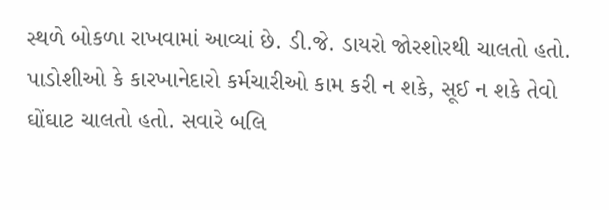સ્થળે બોકળા રાખવામાં આવ્યાં છે. ડી.જે. ડાયરો જોરશોરથી ચાલતો હતો. પાડોશીઓ કે કારખાનેદારો કર્મચારીઓ કામ કરી ન શકે, સૂઈ ન શકે તેવો ઘોંઘાટ ચાલતો હતો. સવારે બલિ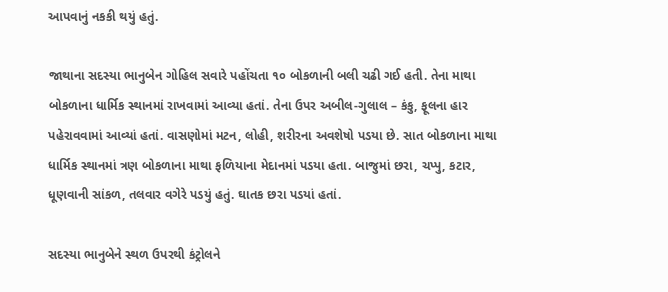આપવાનું નકકી થયું હતું.

જાથાના સદસ્યા ભાનુબેન ગોહિલ સવારે પહોંચતા ૧૦ બોકળાની બલી ચઢી ગઈ હતી. તેના માથા બોકળાના ધાર્મિક સ્થાનમાં રાખવામાં આવ્યા હતાં. તેના ઉપર અબીલ-ગુલાલ – કંકુ, ફૂલના હાર પહેરાવવામાં આવ્યાં હતાં. વાસણોમાં મટન, લોહી, શરીરના અવશેષો પડયા છે. સાત બોકળાના માથા ધાર્મિક સ્થાનમાં ત્રણ બોકળાના માથા ફળિયાના મેદાનમાં પડયા હતા. બાજુમાં છરા, ચપ્પુ, કટાર, ધૂણવાની સાંકળ, તલવાર વગેરે પડયું હતું. ઘાતક છરા પડયાં હતાં.

સદસ્યા ભાનુબેને સ્થળ ઉપરથી કંટ્રોલને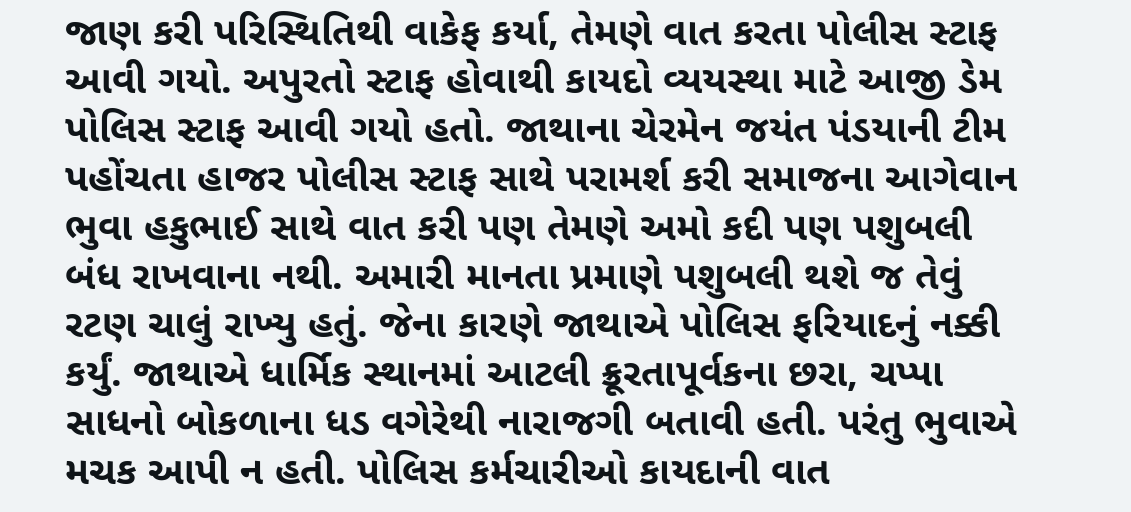જાણ કરી પરિસ્થિતિથી વાકેફ કર્યા, તેમણે વાત કરતા પોલીસ સ્ટાફ આવી ગયો. અપુરતો સ્ટાફ હોવાથી કાયદો વ્યયસ્થા માટે આજી ડેમ પોલિસ સ્ટાફ આવી ગયો હતો. જાથાના ચેરમેન જયંત પંડયાની ટીમ પહોંચતા હાજર પોલીસ સ્ટાફ સાથે પરામર્શ કરી સમાજના આગેવાન ભુવા હકુભાઈ સાથે વાત કરી પણ તેમણે અમો કદી પણ પશુબલી બંધ રાખવાના નથી. અમારી માનતા પ્રમાણે પશુબલી થશે જ તેવું રટણ ચાલું રાખ્યુ હતું. જેના કારણે જાથાએ પોલિસ ફરિયાદનું નક્કી કર્યું. જાથાએ ધાર્મિક સ્થાનમાં આટલી ક્રૂરતાપૂર્વકના છરા, ચપ્પા સાધનો બોકળાના ધડ વગેરેથી નારાજગી બતાવી હતી. પરંતુ ભુવાએ મચક આપી ન હતી. પોલિસ કર્મચારીઓ કાયદાની વાત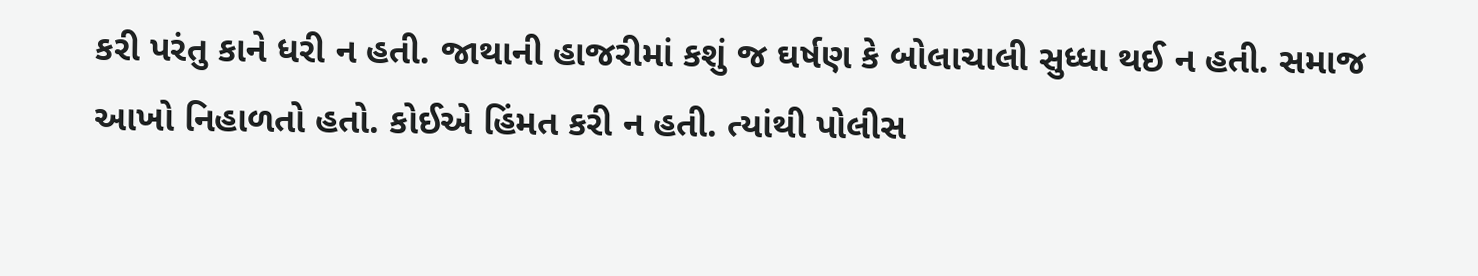કરી પરંતુ કાને ધરી ન હતી. જાથાની હાજરીમાં કશું જ ઘર્ષણ કે બોલાચાલી સુધ્ધા થઈ ન હતી. સમાજ આખો નિહાળતો હતો. કોઈએ હિંમત કરી ન હતી. ત્યાંથી પોલીસ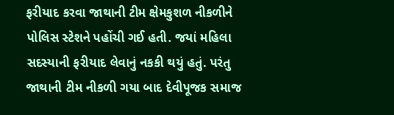ફરીયાદ કરવા જાથાની ટીમ ક્ષેમકુશળ નીકળીને પોલિસ સ્ટેશને પહોંચી ગઈ હતી. જયાં મહિલા સદસ્યાની ફરીયાદ લેવાનું નકકી થયું હતું. પરંતુ જાથાની ટીમ નીકળી ગયા બાદ દેવીપૂજક સમાજ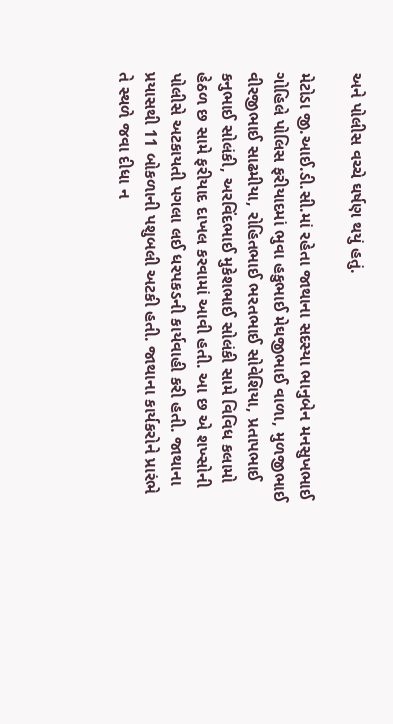અને પોલીસ વચ્ચે ઘર્ષણ થયું હતું.

મેટોડા જી.આઈ.ડી.સી.માં રહેતા જાથાના સદસ્યા ભાનુબેન મનસુખભાઈ ગોહિલે પોલિસ ફરીયાદમાં ભુવા હકુભાઈ મેઘજીભાઈ વાળા, મુળજીભાઈ વીરજીભાઈ સાઢમીયા, રોહિતભાઈ ભરતભાઈ સોવેશિયા, પ્રતાપભાઈ કનુભાઈ સોલંકી, અરવિંદભાઈ મુકેશભાઈ સોલંકી સામે વિવિધ કલામો હેઠળ છ સામે ફરીયાદ દાખલ કરવામાં આવી હતી. આ છ એ શખ્સોની પોલીસે અટકાયતી પગલા લઈ ધરપકડની કાર્યવાહી કરી હતી. જાથાના પ્રયાસથી 11 બોકળાની પશુબલી અટકી હતી. જાથાના કાર્યકરોને પ્રારંભે તે સ્થળે જવા દીધા ન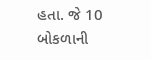હતા. જે 10 બોકળાની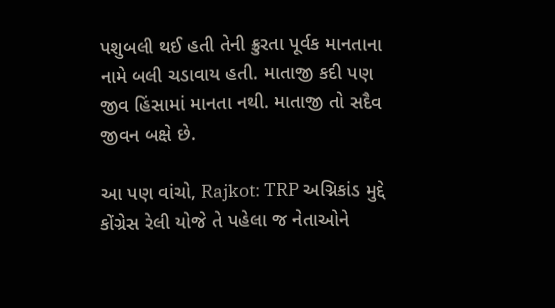પશુબલી થઈ હતી તેની ક્રુરતા પૂર્વક માનતાના નામે બલી ચડાવાય હતી. માતાજી કદી પણ જીવ હિંસામાં માનતા નથી. માતાજી તો સદૈવ જીવન બક્ષે છે.

આ પણ વાંચો, Rajkot: TRP અગ્નિકાંડ મુદ્દે કોંગ્રેસ રેલી યોજે તે પહેલા જ નેતાઓને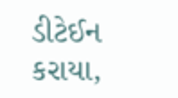ડીટેઈન કરાયા,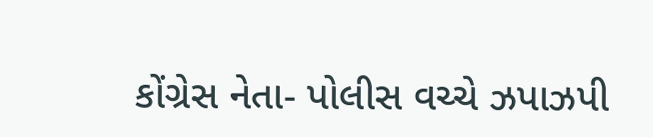કોંગ્રેસ નેતા- પોલીસ વચ્ચે ઝપાઝપી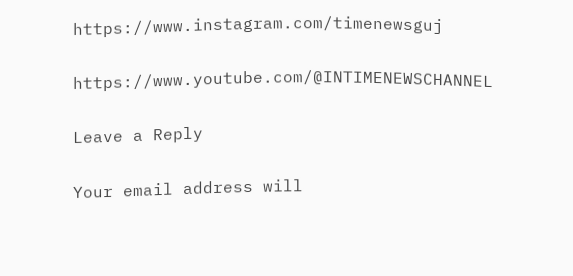https://www.instagram.com/timenewsguj

https://www.youtube.com/@INTIMENEWSCHANNEL

Leave a Reply

Your email address will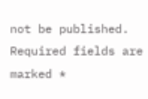not be published. Required fields are marked *